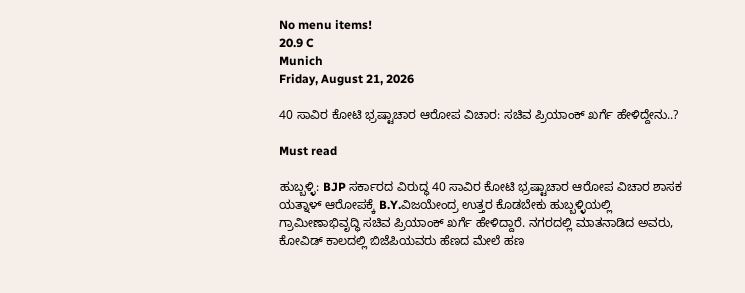No menu items!
20.9 C
Munich
Friday, August 21, 2026

40 ಸಾವಿರ ಕೋಟಿ ಭ್ರಷ್ಟಾಚಾರ ಆರೋಪ ವಿಚಾರ: ಸಚಿವ ಪ್ರಿಯಾಂಕ್ ಖರ್ಗೆ ಹೇಳಿದ್ದೇನು..?

Must read

ಹುಬ್ಬಳ್ಳಿ: BJP ಸರ್ಕಾರದ ವಿರುದ್ಧ 40 ಸಾವಿರ ಕೋಟಿ ಭ್ರಷ್ಟಾಚಾರ ಆರೋಪ ವಿಚಾರ ಶಾಸಕ ಯತ್ನಾಳ್ ಆರೋಪಕ್ಕೆ B.Y.ವಿಜಯೇಂದ್ರ ಉತ್ತರ ಕೊಡಬೇಕು ಹುಬ್ಬಳ್ಳಿಯಲ್ಲಿ ಗ್ರಾಮೀಣಾಭಿವೃದ್ಧಿ ಸಚಿವ ಪ್ರಿಯಾಂಕ್ ಖರ್ಗೆ ಹೇಳಿದ್ದಾರೆ. ನಗರದಲ್ಲಿ ಮಾತನಾಡಿದ ಅವರು, ಕೋವಿಡ್ ಕಾಲದಲ್ಲಿ ಬಿಜೆಪಿಯವರು ಹೆಣದ ಮೇಲೆ ಹಣ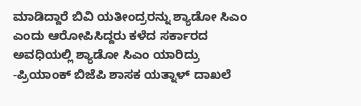ಮಾಡಿದ್ದಾರೆ ಬಿವಿ ಯತೀಂದ್ರರನ್ನು ಶ್ಯಾಡೋ ಸಿಎಂ ಎಂದು ಆರೋಪಿಸಿದ್ದರು ಕಳೆದ ಸರ್ಕಾರದ ಅವಧಿಯಲ್ಲಿ ಶ್ಯಾಡೋ ಸಿಎಂ ಯಾರಿದ್ರು -ಪ್ರಿಯಾಂಕ್ ಬಿಜೆಪಿ ಶಾಸಕ ಯತ್ನಾಳ್ ದಾಖಲೆ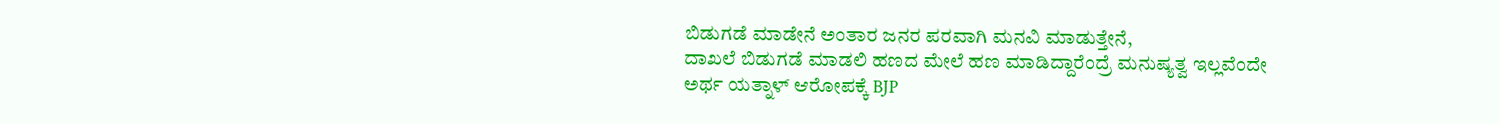ಬಿಡುಗಡೆ ಮಾಡೇನೆ ಅಂತಾರ ಜನರ ಪರವಾಗಿ ಮನವಿ ಮಾಡುತ್ತೇನೆ,
ದಾಖಲೆ ಬಿಡುಗಡೆ ಮಾಡಲಿ ಹಣದ ಮೇಲೆ ಹಣ ಮಾಡಿದ್ದಾರೆಂದ್ರೆ ಮನುಷ್ಯತ್ವ ಇಲ್ಲವೆಂದೇ ಅರ್ಥ ಯತ್ನಾಳ್ ಆರೋಪಕ್ಕೆ BJP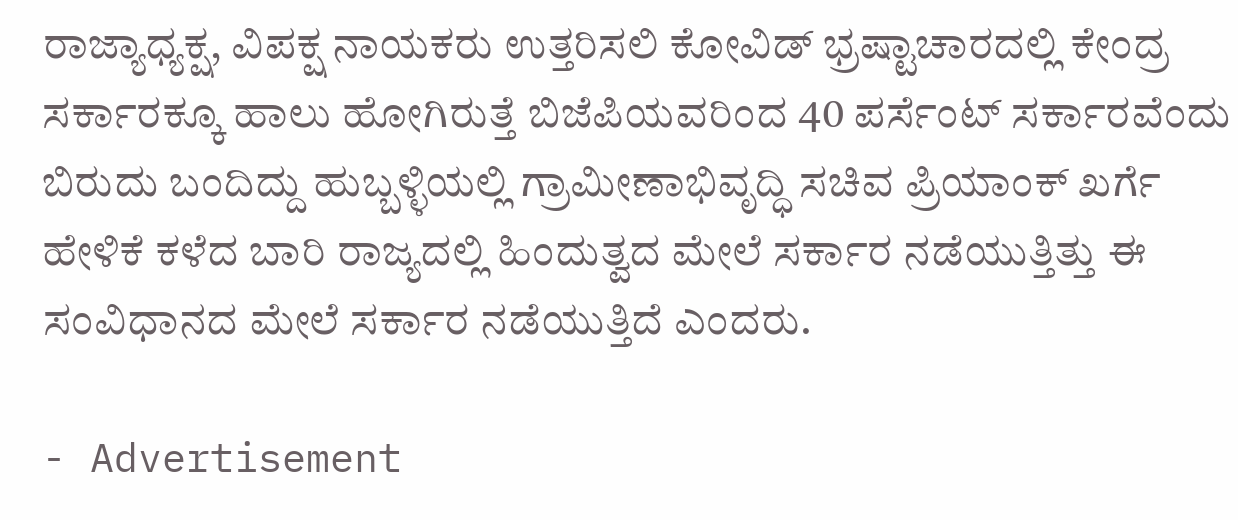ರಾಜ್ಯಾಧ್ಯಕ್ಷ, ವಿಪಕ್ಷ ನಾಯಕರು ಉತ್ತರಿಸಲಿ ಕೋವಿಡ್ ಭ್ರಷ್ಟಾಚಾರದಲ್ಲಿ ಕೇಂದ್ರ ಸರ್ಕಾರಕ್ಕೂ ಹಾಲು ಹೋಗಿರುತ್ತೆ ಬಿಜೆಪಿಯವರಿಂದ 40 ಪರ್ಸೆಂಟ್ ಸರ್ಕಾರವೆಂದು ಬಿರುದು ಬಂದಿದ್ದು ಹುಬ್ಬಳ್ಳಿಯಲ್ಲಿ ಗ್ರಾಮೀಣಾಭಿವೃದ್ಧಿ ಸಚಿವ ಪ್ರಿಯಾಂಕ್ ಖರ್ಗೆ ಹೇಳಿಕೆ ಕಳೆದ ಬಾರಿ ರಾಜ್ಯದಲ್ಲಿ ಹಿಂದುತ್ವದ ಮೇಲೆ ಸರ್ಕಾರ ನಡೆಯುತ್ತಿತ್ತು ಈ ಸಂವಿಧಾನದ ಮೇಲೆ ಸರ್ಕಾರ ನಡೆಯುತ್ತಿದೆ ಎಂದರು.

- Advertisement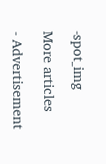-spot_img

More articles

- Advertisement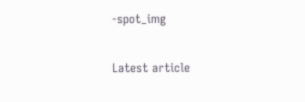-spot_img

Latest article